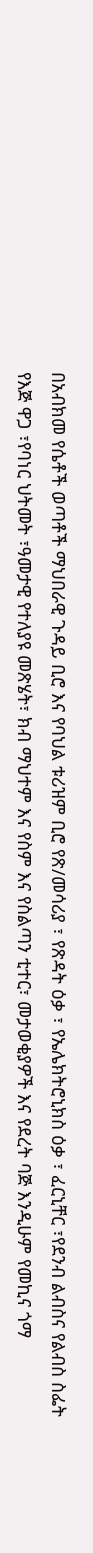በአብክመ የሴቶች ወጣቶች ማህበራዊ ጉዳይ ቢሮ እና የባህል ቱሪዝም ቢሮ የጽ/መሳሪያ ፣ የጽዳት ዕቃ ፣ የኤሌክትሮኒክስ ዕቃ ፣ ፈርኒቸር ፣የደንብ ልብስና የልብስ ስፌት የእጅ ዋጋ ፣የባነር ህትመት ፣ዓመታዊ የተለያዩ መጽሄት፣ ክብ ማህተም እና የስም እና የስልጣን ቲተር፣ መታወቂያዎች እና የደረት ባጅ እንዲሁም የመኪና ጎማ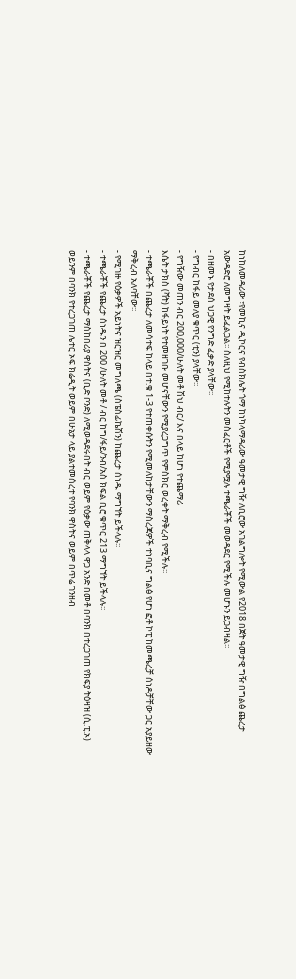ከነከለመዳሪው ፣የመኪና ዲኮርና የብስክሌት ጎማ ከነካላማዳሪው ዓመታዊ ግዥ ለቢሮው አገልግሎት የሚውል የ2018 በጀት ዓመታዊ ግዥ በግልፅ ጨረታ አውዳድሮ ለመግዛት ይፈልጋል፡፡ ስለዚህ የሚከተሉትን መስፈርቶች የሚያሟሉ ተጫራቾች መወዳደር የሚችሉ መሆኑን ይጋብዛል፡፡
- በዘመኑ የታደሰ ህጋዊ የንግድ ፈቃድ ያላቸው፡፡
- የግብር ከፋይ መለያ ቁጥር (ቲን) ያላቸው፡፡
- የግዥው መጠን ብር 200,000/ሁለት መቶ ሽህ ብር/ እና በላይ ከሆነ የተጨማሪ
እሴት ታክስ (ቫት) ከፋይነት የተመዘገቡ መሆናቸውን የሚያረጋግጥ የምስክር ወረቀት ማቅረብ የሚችሉ፡፡
- ተጫራቾች በጨረታ ለመሳተፍ ከላይ በተ.ቁ 1-3 የተጠቀሱትን የሚመለከታቸውን ማስረጃዎች ተነባቢና ግልፅ የሆነ ፎቶ ኮፒ ከመጫረቻ ሰነዶቻቸው ጋር አያይዘው ማቅረብ አለባቸው፡፡
- የሚገዙ የዕቃዎች አይነትና ዝርዝር መግለጫ (ስፔስፊኬሽን) ከጨረታ ሰነዱ ማግኘት ይችላሉ፡፡
- ተጫራቾች የጨረታ ሰነዱን በ 200 /ሁለት መቶ / ብር ከግ/ፋይ/ንብ/አስ ክፍል ቢሮ ቁጥር 213 ማግኘት ይችላሉ፡፡
- ተጫራቾች የጨረታ ማስከበሪያ ዋስትና (ቢድ ቦንድ) ለሚወዳደሩበት ብር ወይም የዕቃው ጠቅላላ ዋጋ አንድ በመቶ በባንክ በተረጋገጠ የክፍያ ትዕዛዝ (ሲ.ፒ.ኦ) ወይንም በባንክ የተረጋገጠ ሌተር ኦፍ ክሬዲት ወይም በሁኔታ ላይ ያልተመሰረተ የባንክ ዋስትና ወይም በጥሬ ገንዘብ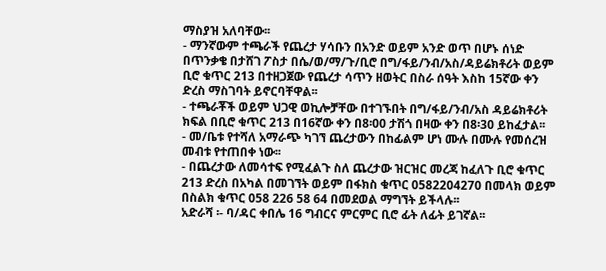ማስያዝ አለባቸው፡፡
- ማንኛውም ተጫራች የጨረታ ሃሳቡን በአንድ ወይም አንድ ወጥ በሆኑ ሰነድ በጥንቃቄ በታሸገ ፖስታ በሴ/ወ/ማ/ጉ/ቢሮ በግ/ፋይ/ንብ/አስ/ዳይሬክቶሪት ወይም ቢሮ ቁጥር 213 በተዘጋጀው የጨረታ ሳጥን ዘወትር በስራ ሰዓት እስከ 15ኛው ቀን ድረስ ማስገባት ይኖርባቸዋል፡፡
- ተጫራቾች ወይም ህጋዊ ወኪሎቻቸው በተገኙበት በግ/ፋይ/ንብ/አስ ዳይሬክቶሪት ክፍል በቢሮ ቁጥር 213 በ16ኛው ቀን በ8፡00 ታሽጎ በዛው ቀን በ8፡30 ይከፈታል፡፡
- መ/ቤቱ የተሻለ አማራጭ ካገኘ ጨረታውን በከፊልም ሆነ ሙሉ በሙሉ የመሰረዝ መብቱ የተጠበቀ ነው፡፡
- በጨረታው ለመሳተፍ የሚፈልጉ ስለ ጨረታው ዝርዝር መረጃ ከፈለጉ ቢሮ ቁጥር 213 ድረስ በአካል በመገኘት ወይም በፋክስ ቁጥር 0582204270 በመላክ ወይም በስልክ ቁጥር 058 226 58 64 በመደወል ማግኘት ይችላሉ፡፡
አድራሻ ፡- ባ/ዳር ቀበሌ 16 ግብርና ምርምር ቢሮ ፊት ለፊት ይገኛል፡፡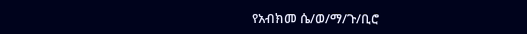የአብክመ ሴ/ወ/ማ/ጉ/ቢሮ